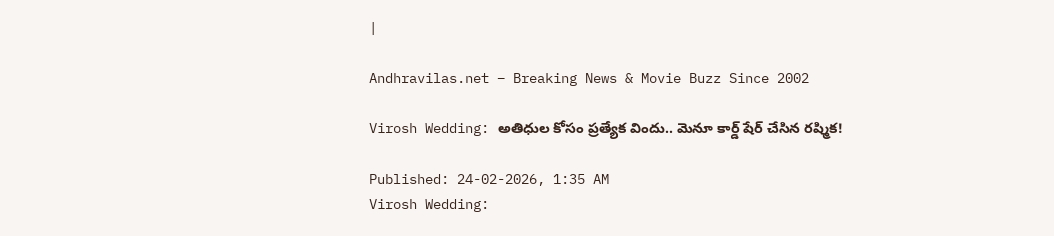|

Andhravilas.net – Breaking News & Movie Buzz Since 2002

Virosh Wedding: అతిధుల కోసం ప్రత్యేక విందు.. మెనూ కార్డ్ షేర్ చేసిన రష్మిక!

Published: 24-02-2026, 1:35 AM
Virosh Wedding: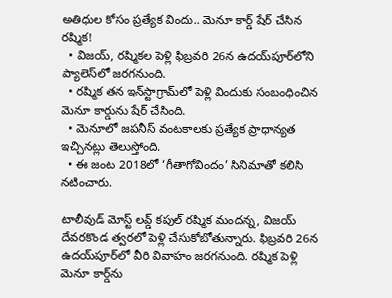అతిధుల కోసం ప్రత్యేక విందు.. మెనూ కార్డ్ షేర్ చేసిన రష్మిక!
  • విజయ్, రష్మికల పెళ్లి ఫిబ్రవరి 26న ఉదయ్‌పూర్‌లోని ప్యాలెస్‌లో జరగనుంది.
  • రష్మిక తన ఇన్‌స్టాగ్రామ్‌లో పెళ్లి విందుకు సంబంధించిన మెనూ కార్డును షేర్ చేసింది.
  • మెనూలో జపనీస్ వంటకాలకు ప్రత్యేక ప్రాధాన్యత ఇచ్చినట్లు తెలుస్తోంది.
  • ఈ జంట 2018లో ‘గీతాగోవిందం’ సినిమాతో కలిసి నటించారు.

టాలీవుడ్ మోస్ట్ లవ్డ్ కపుల్ రష్మిక మందన్న, విజయ్ దేవరకొండ త్వరలో పెళ్లి చేసుకోబోతున్నారు. ఫిబ్రవరి 26న ఉదయ్‌పూర్‌లో వీరి వివాహం జరగనుంది. రష్మిక పెళ్లి మెనూ కార్డ్‌ను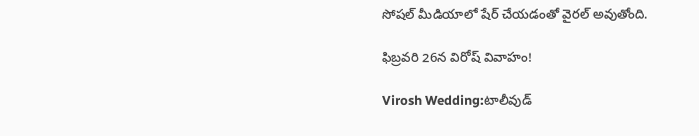సోషల్ మీడియాలో షేర్ చేయడంతో వైరల్ అవుతోంది.

ఫిబ్రవరి 26న విరోష్ వివాహం!

Virosh Wedding:టాలీవుడ్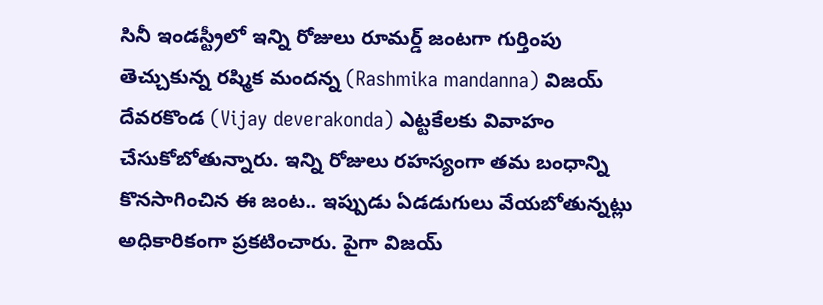సినీ ఇండస్ట్రీలో ఇన్ని రోజులు రూమర్డ్ జంటగా గుర్తింపు తెచ్చుకున్న రష్మిక మందన్న (Rashmika mandanna) విజయ్ దేవరకొండ (Vijay deverakonda) ఎట్టకేలకు వివాహం చేసుకోబోతున్నారు. ఇన్ని రోజులు రహస్యంగా తమ బంధాన్ని కొనసాగించిన ఈ జంట.. ఇప్పుడు ఏడడుగులు వేయబోతున్నట్లు అధికారికంగా ప్రకటించారు. పైగా విజయ్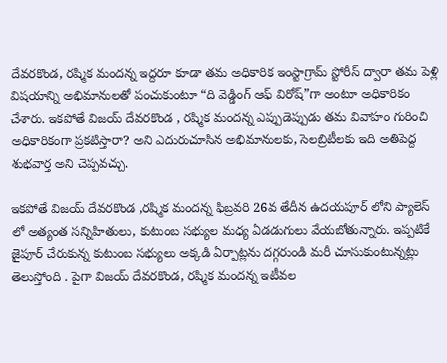దేవరకొండ, రష్మిక మందన్న ఇద్దరూ కూడా తమ అధికారిక ఇంస్టాగ్రామ్ స్టోరీస్ ద్వారా తమ పెళ్లి విషయాన్ని అభిమానులతో పంచుకుంటూ “ది వెడ్డింగ్ ఆఫ్ విరోష్”గా అంటూ అధికారికం చేశారు. ఇకపోతే విజయ్ దేవరకొండ , రష్మిక మందన్న ఎప్పుడెప్పుడు తమ వివాహం గురించి అధికారికంగా ప్రకటిస్తారా? అని ఎదురుచూసిన అభిమానులకు, సెలబ్రిటీలకు ఇది అతిపెద్ద శుభవార్త అని చెప్పవచ్చు.

ఇకపోతే విజయ్ దేవరకొండ ,రష్మిక మందన్న ఫిబ్రవరి 26వ తేదీన ఉదయపూర్ లోని ప్యాలెస్ లో అత్యంత సన్నిహితులు, కుటుంబ సభ్యుల మధ్య ఏడడుగులు వేయబోతున్నారు. ఇప్పటికే జైపూర్ చేరుకున్న కుటుంబ సభ్యులు అక్కడి ఏర్పాట్లను దగ్గరుండి మరీ చూసుకుంటున్నట్లు తెలుస్తోంది . పైగా విజయ్ దేవరకొండ, రష్మిక మందన్న ఇటీవల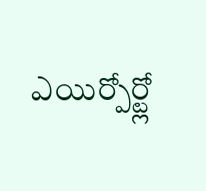ఎయిర్పోర్ట్లో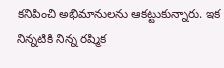కనిపించి అభిమానులను ఆకట్టుకున్నారు. ఇక నిన్నటికి నిన్న రష్మిక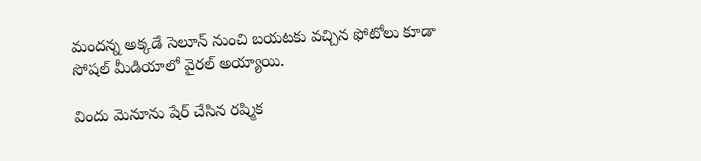మందన్న అక్కడే సెలూన్ నుంచి బయటకు వచ్చిన ఫోటోలు కూడా సోషల్ మీడియాలో వైరల్ అయ్యాయి.

విందు మెనూను షేర్ చేసిన రష్మిక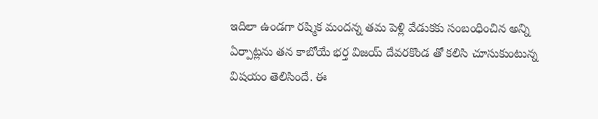ఇదిలా ఉండగా రష్మిక మందన్న తమ పెళ్లి వేడుకకు సంబంధించిన అన్ని ఏర్పాట్లను తన కాబోయే భర్త విజయ్ దేవరకొండ తో కలిసి చూసుకుంటున్న విషయం తెలిసిందే. ఈ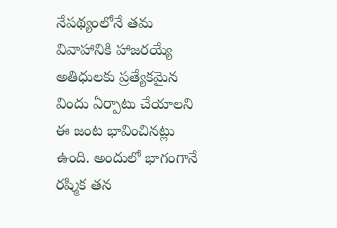నేపథ్యంలోనే తమ వివాహానికి హాజరయ్యే అతిధులకు ప్రత్యేకమైన విందు ఏర్పాటు చేయాలని ఈ జంట భావించినట్లు ఉంది. అందులో భాగంగానే రష్మిక తన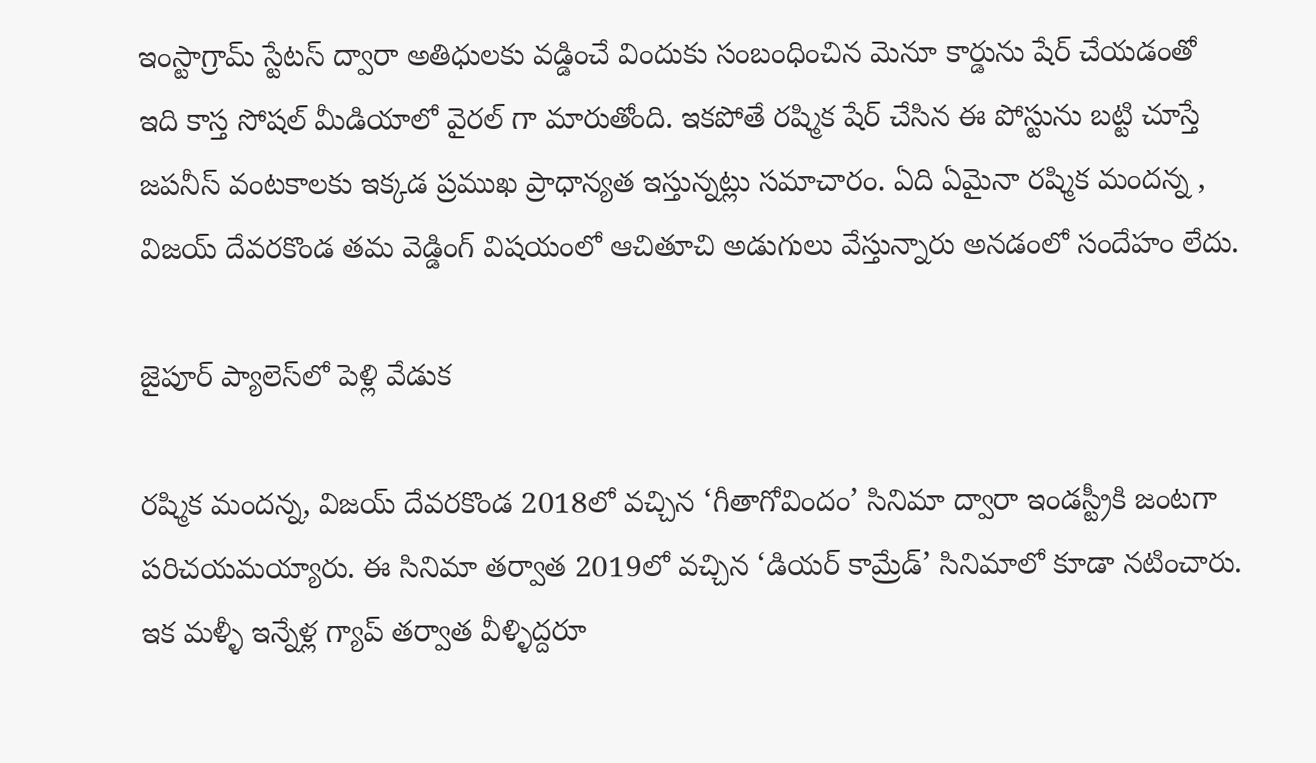ఇంస్టాగ్రామ్ స్టేటస్ ద్వారా అతిధులకు వడ్డించే విందుకు సంబంధించిన మెనూ కార్డును షేర్ చేయడంతో ఇది కాస్త సోషల్ మీడియాలో వైరల్ గా మారుతోంది. ఇకపోతే రష్మిక షేర్ చేసిన ఈ పోస్టును బట్టి చూస్తే జపనీస్ వంటకాలకు ఇక్కడ ప్రముఖ ప్రాధాన్యత ఇస్తున్నట్లు సమాచారం. ఏది ఏమైనా రష్మిక మందన్న , విజయ్ దేవరకొండ తమ వెడ్డింగ్ విషయంలో ఆచితూచి అడుగులు వేస్తున్నారు అనడంలో సందేహం లేదు.

జైపూర్ ప్యాలెస్‌లో పెళ్లి వేడుక

రష్మిక మందన్న, విజయ్ దేవరకొండ 2018లో వచ్చిన ‘గీతాగోవిందం’ సినిమా ద్వారా ఇండస్ట్రీకి జంటగా పరిచయమయ్యారు. ఈ సినిమా తర్వాత 2019లో వచ్చిన ‘డియర్ కామ్రేడ్’ సినిమాలో కూడా నటించారు. ఇక మళ్ళీ ఇన్నేళ్ల గ్యాప్ తర్వాత వీళ్ళిద్దరూ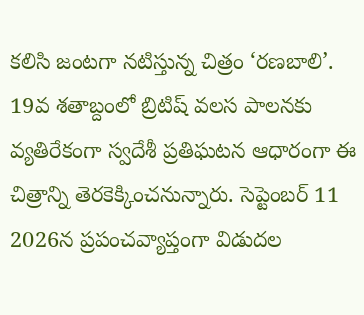కలిసి జంటగా నటిస్తున్న చిత్రం ‘రణబాలి’. 19వ శతాబ్దంలో బ్రిటిష్ వలస పాలనకు వ్యతిరేకంగా స్వదేశీ ప్రతిఘటన ఆధారంగా ఈ చిత్రాన్ని తెరకెక్కించనున్నారు. సెప్టెంబర్ 11 2026న ప్రపంచవ్యాప్తంగా విడుదల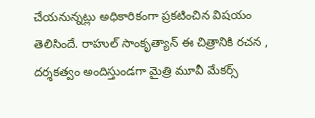చేయనున్నట్లు అధికారికంగా ప్రకటించిన విషయం తెలిసిందే. రాహుల్ సాంకృత్యాన్ ఈ చిత్రానికి రచన , దర్శకత్వం అందిస్తుండగా మైత్రి మూవీ మేకర్స్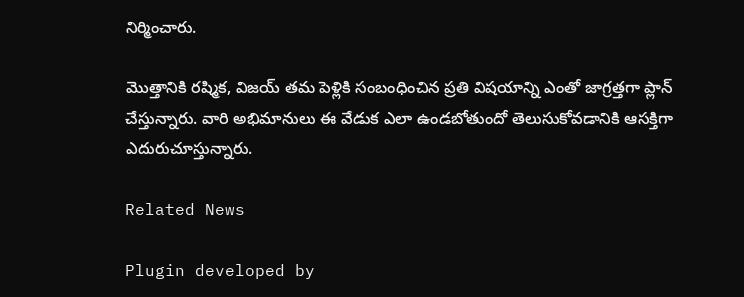నిర్మించారు.

మొత్తానికి రష్మిక, విజయ్ తమ పెళ్లికి సంబంధించిన ప్రతి విషయాన్ని ఎంతో జాగ్రత్తగా ప్లాన్ చేస్తున్నారు. వారి అభిమానులు ఈ వేడుక ఎలా ఉండబోతుందో తెలుసుకోవడానికి ఆసక్తిగా ఎదురుచూస్తున్నారు.

Related News

Plugin developed by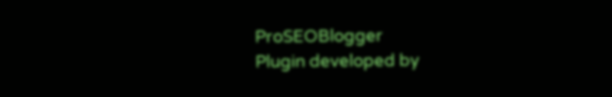ProSEOBlogger
Plugin developed by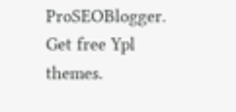ProSEOBlogger. Get free Ypl themes.